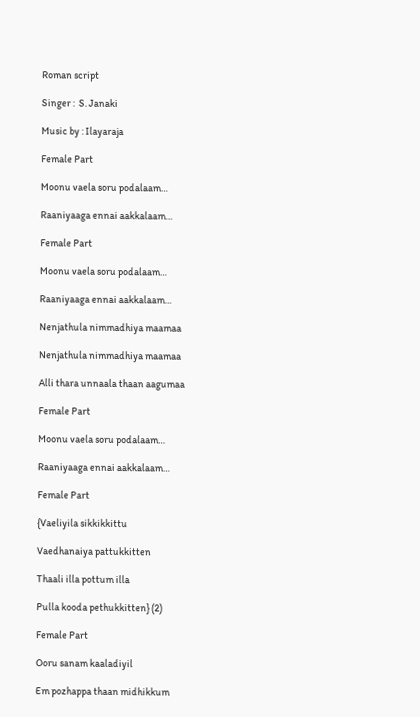Roman script

Singer :  S. Janaki

Music by : Ilayaraja

Female Part

Moonu vaela soru podalaam…

Raaniyaaga ennai aakkalaam…

Female Part

Moonu vaela soru podalaam…

Raaniyaaga ennai aakkalaam…

Nenjathula nimmadhiya maamaa

Nenjathula nimmadhiya maamaa

Alli thara unnaala thaan aagumaa

Female Part

Moonu vaela soru podalaam…

Raaniyaaga ennai aakkalaam…

Female Part

{Vaeliyila sikkikkittu

Vaedhanaiya pattukkitten

Thaali illa pottum illa

Pulla kooda pethukkitten} (2)

Female Part

Ooru sanam kaaladiyil

Em pozhappa thaan midhikkum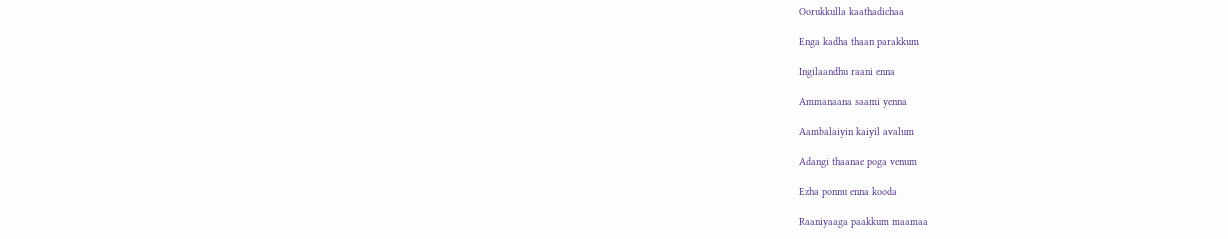Oorukkulla kaathadichaa

Enga kadha thaan parakkum

Ingilaandhu raani enna

Ammanaana saami yenna

Aambalaiyin kaiyil avalum

Adangi thaanae poga venum

Ezha ponnu enna kooda

Raaniyaaga paakkum maamaa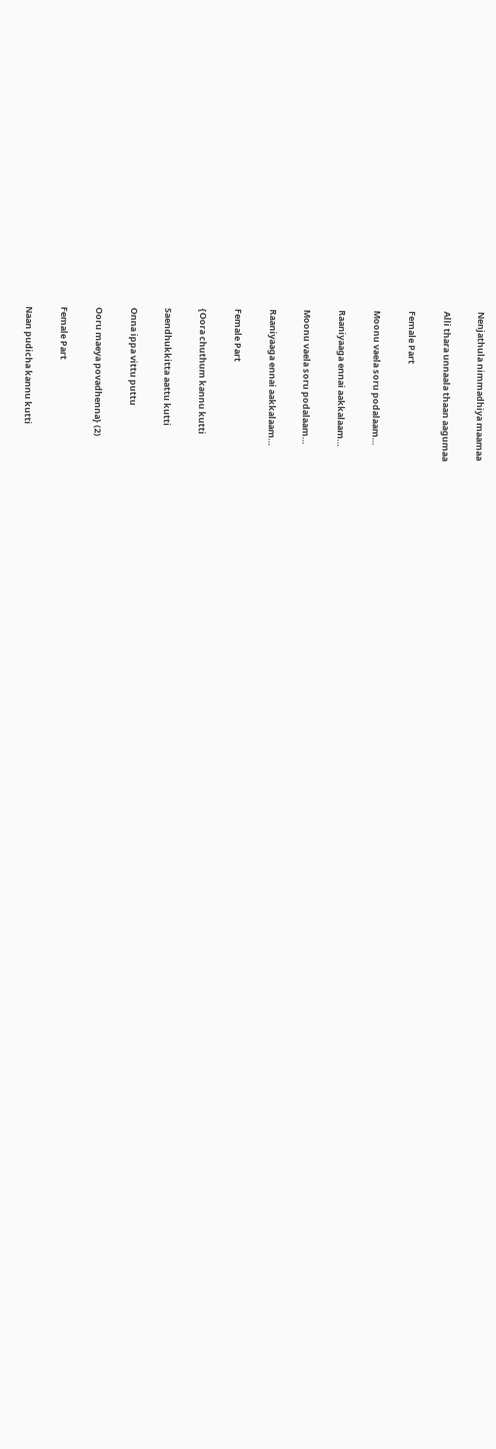Nenjathula nimmadhiya maamaa

Alli thara unnaala thaan aagumaa

Female Part

Moonu vaela soru podalaam…

Raaniyaaga ennai aakkalaam…

Moonu vaela soru podalaam…

Raaniyaaga ennai aakkalaam…

Female Part

{Oora chuthum kannu kutti

Saendhukkitta aattu kutti

Onna ippa vittu puttu

Ooru maeya povadhenna} (2)

Female Part

Naan pudicha kannu kutti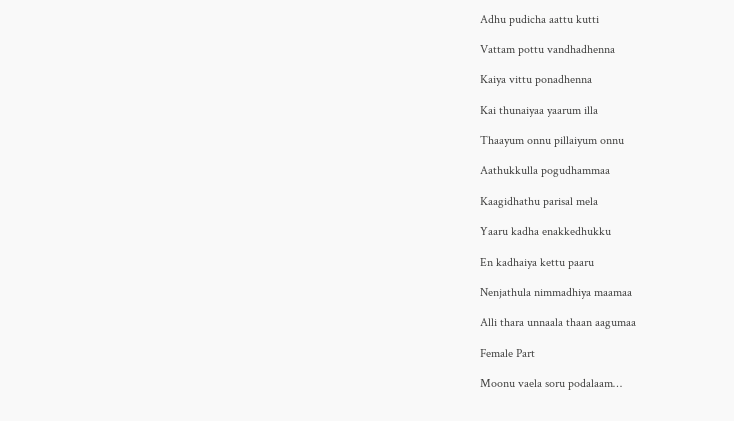Adhu pudicha aattu kutti

Vattam pottu vandhadhenna

Kaiya vittu ponadhenna

Kai thunaiyaa yaarum illa

Thaayum onnu pillaiyum onnu

Aathukkulla pogudhammaa

Kaagidhathu parisal mela

Yaaru kadha enakkedhukku

En kadhaiya kettu paaru

Nenjathula nimmadhiya maamaa

Alli thara unnaala thaan aagumaa

Female Part

Moonu vaela soru podalaam…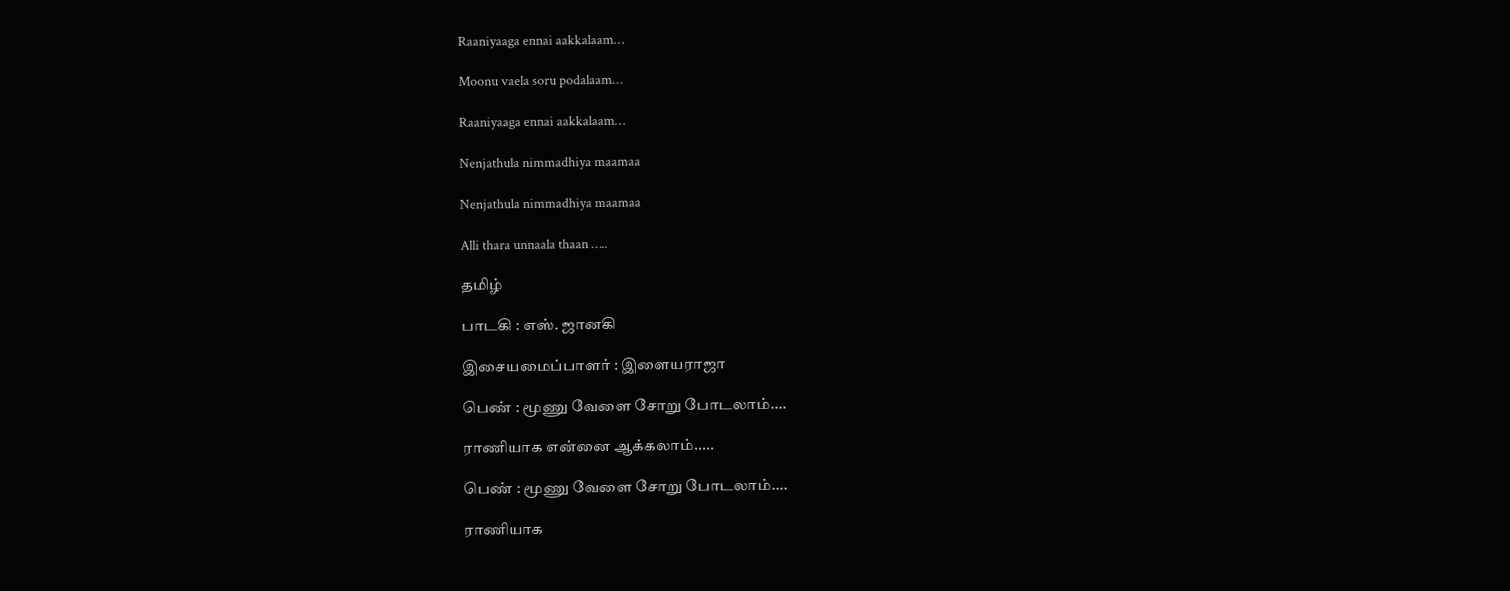Raaniyaaga ennai aakkalaam…

Moonu vaela soru podalaam…

Raaniyaaga ennai aakkalaam…

Nenjathula nimmadhiya maamaa

Nenjathula nimmadhiya maamaa

Alli thara unnaala thaan …..

தமிழ்

பாடகி : எஸ். ஜானகி

இசையமைப்பாளர் : இளையராஜா

பெண் : மூணு வேளை சோறு போடலாம்....

ராணியாக என்னை ஆக்கலாம்.....

பெண் : மூணு வேளை சோறு போடலாம்....

ராணியாக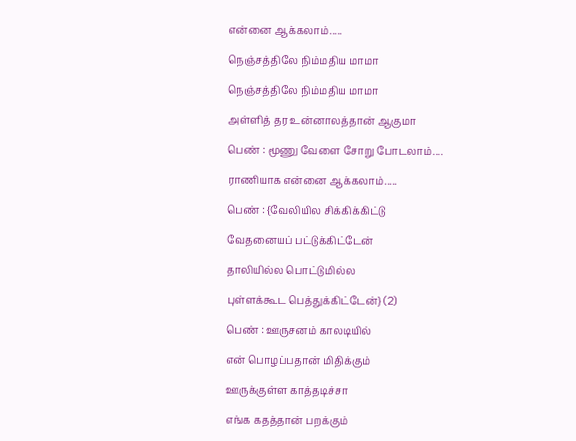என்னை ஆக்கலாம்.....

நெஞ்சத்திலே நிம்மதிய மாமா

நெஞ்சத்திலே நிம்மதிய மாமா

அள்ளித் தர உன்னாலத்தான் ஆகுமா

பெண் : மூணு வேளை சோறு போடலாம்....

ராணியாக என்னை ஆக்கலாம்.....

பெண் : {வேலியில சிக்கிக்கிட்டு

வேதனையப் பட்டுக்கிட்டேன்

தாலியில்ல பொட்டுமில்ல

புள்ளக்கூட பெத்துக்கிட்டேன்} (2)

பெண் : ஊருசனம் காலடியில்

என் பொழப்பதான் மிதிக்கும்

ஊருக்குள்ள காத்தடிச்சா

எங்க கதத்தான் பறக்கும்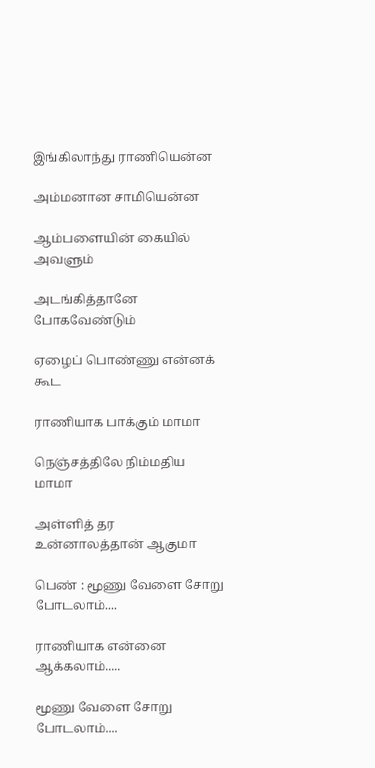இங்கிலாந்து ராணியென்ன

அம்மனான சாமியென்ன

ஆம்பளையின் கையில் அவளும்

அடங்கித்தானே போகவேண்டும்

ஏழைப் பொண்ணு என்னக் கூட

ராணியாக பாக்கும் மாமா

நெஞ்சத்திலே நிம்மதிய மாமா

அள்ளித் தர உன்னாலத்தான் ஆகுமா

பெண் : மூணு வேளை சோறு போடலாம்....

ராணியாக என்னை ஆக்கலாம்.....

மூணு வேளை சோறு போடலாம்....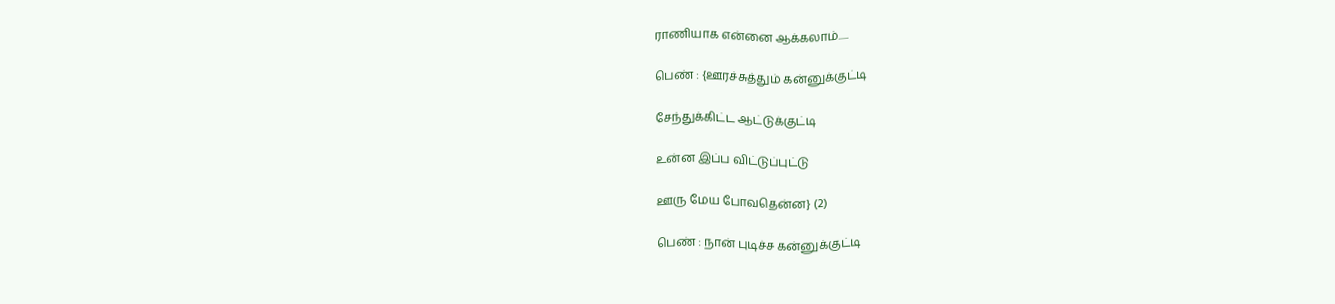ராணியாக என்னை ஆக்கலாம்.....

பெண் : {ஊரச்சுத்தும் கன்னுக்குட்டி

சேந்துக்கிட்ட ஆட்டுக்குட்டி

உன்ன இப்ப விட்டுப்புட்டு

ஊரு மேய போவதென்ன} (2)

பெண் : நான் புடிச்ச கன்னுக்குட்டி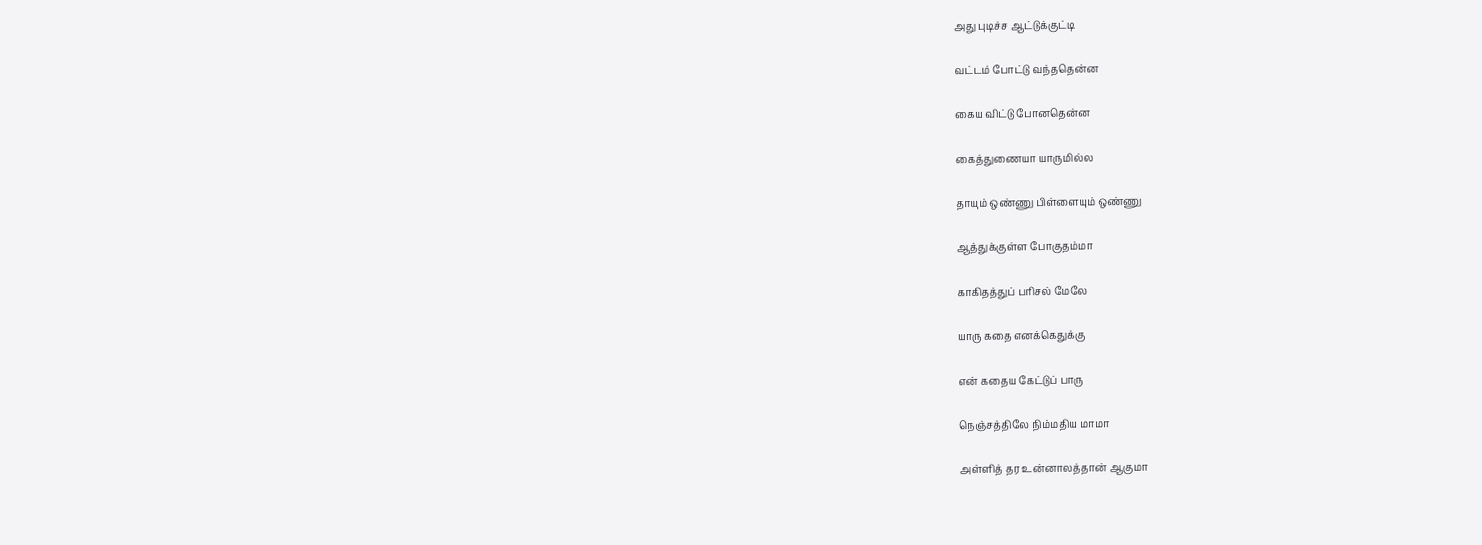அது புடிச்ச ஆட்டுக்குட்டி

வட்டம் போட்டு வந்ததென்ன

கைய விட்டு போனதென்ன

கைத்துணையா யாருமில்ல

தாயும் ஒண்ணு பிள்ளையும் ஒண்ணு

ஆத்துக்குள்ள போகுதம்மா

காகிதத்துப் பரிசல் மேலே

யாரு கதை எனக்கெதுக்கு

என் கதைய கேட்டுப் பாரு

நெஞ்சத்திலே நிம்மதிய மாமா

அள்ளித் தர உன்னாலத்தான் ஆகுமா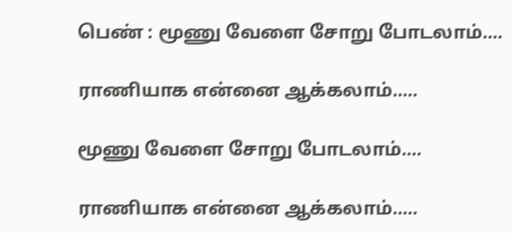பெண் : மூணு வேளை சோறு போடலாம்....

ராணியாக என்னை ஆக்கலாம்.....

மூணு வேளை சோறு போடலாம்....

ராணியாக என்னை ஆக்கலாம்.....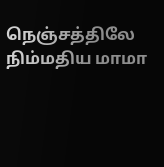நெஞ்சத்திலே நிம்மதிய மாமா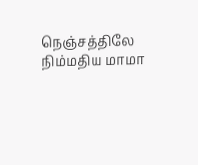நெஞ்சத்திலே நிம்மதிய மாமா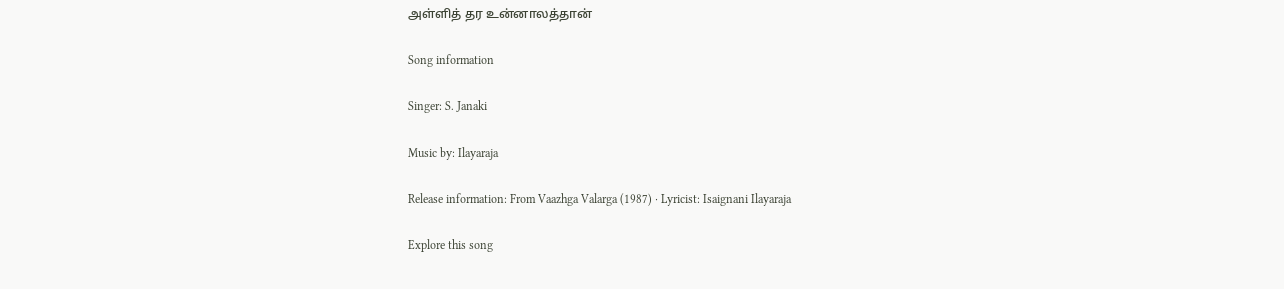அள்ளித் தர உன்னாலத்தான்

Song information

Singer: S. Janaki

Music by: Ilayaraja

Release information: From Vaazhga Valarga (1987) · Lyricist: Isaignani Ilayaraja

Explore this song